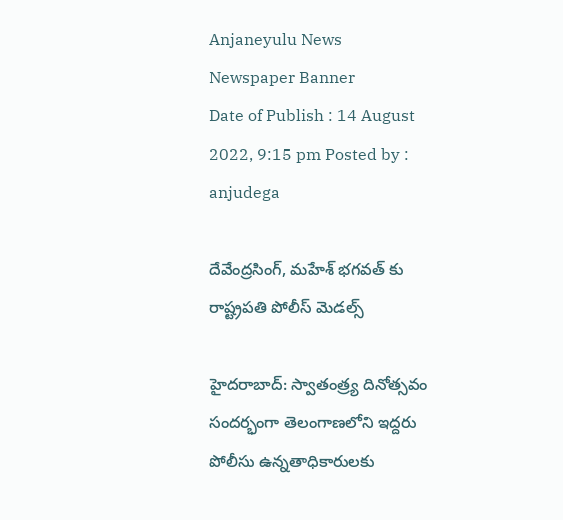Anjaneyulu News
Newspaper Banner
Date of Publish : 14 August 2022, 9:15 pm Posted by : anjudega

దేవేంద్రసింగ్, మహేశ్ భగవత్ కు రాష్ట్రపతి పోలీస్ మెడల్స్

హైదరాబాద్: స్వాతంత్ర్య దినోత్సవం సందర్భంగా తెలంగాణలోని ఇద్దరు పోలీసు ఉన్నతాధికారులకు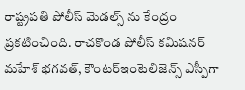రాష్ట్రపతి పోలీస్ మెడల్స్ ను కేంద్రం ప్రకటించింది. రాచకొండ పోలీస్ కమిషనర్ మహేశ్ భగవత్, కౌంటర్ఇంటెలిజెన్స్ ఎస్పీగా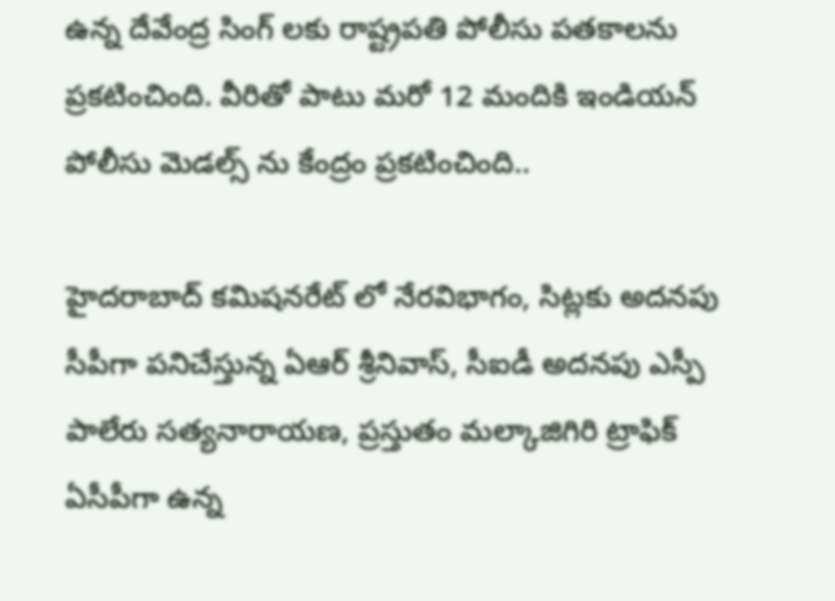ఉన్న దేవేంద్ర సింగ్ లకు రాష్ట్రపతి పోలీసు పతకాలను ప్రకటించింది. వీరితో పాటు మరో 12 మందికి ఇండియన్ పోలీసు మెడల్స్ ను కేంద్రం ప్రకటించింది..

హైదరాబాద్ కమిషనరేట్ లో నేరవిభాగం, సిట్లకు అదనపు సీపీగా పనిచేస్తున్న ఏఆర్ శ్రీనివాస్, సీఐడీ అదనపు ఎస్పీ పాలేరు సత్యనారాయణ, ప్రస్తుతం మల్కాజిగిరి ట్రాఫిక్ ఏసీపీగా ఉన్న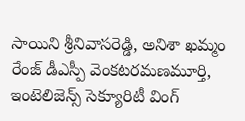సాయిని శ్రీనివాసరెడ్డి, అనిశా ఖమ్మం రేంజ్ డీఎస్పీ వెంకటరమణమూర్తి, ఇంటెలిజెన్స్ సెక్యూరిటీ వింగ్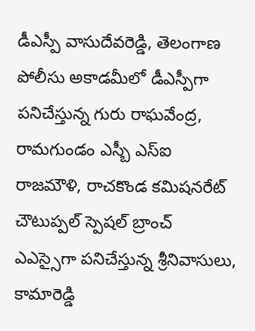డీఎస్పీ వాసుదేవరెడ్డి, తెలంగాణ పోలీసు అకాడమీలో డీఎస్పీగా పనిచేస్తున్న గురు రాఘవేంద్ర, రామగుండం ఎస్బీ ఎస్ఐ రాజమౌళి, రాచకొండ కమిషనరేట్ చౌటుప్పల్ స్పెషల్ బ్రాంచ్ ఎఎస్సైగా పనిచేస్తున్న శ్రీనివాసులు, కామారెడ్డి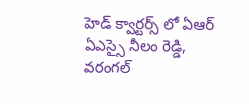హెడ్ క్వార్టర్స్ లో ఏఆర్ ఏఎస్సై నీలం రెడ్డి, వరంగల్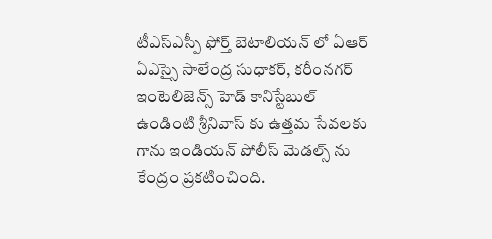టీఎస్ఎస్పీ ఫోర్త్ బెటాలియన్ లో ఏఆర్ ఏఎస్సై సాలేంద్ర సుధాకర్, కరీంనగర్ ఇంటెలిజెన్స్ హెడ్ కానిస్టేబుల్ ఉండింటి శ్రీనివాస్ కు ఉత్తమ సేవలకు గాను ఇండియన్ పోలీస్ మెడల్స్ ను కేంద్రం ప్రకటించింది.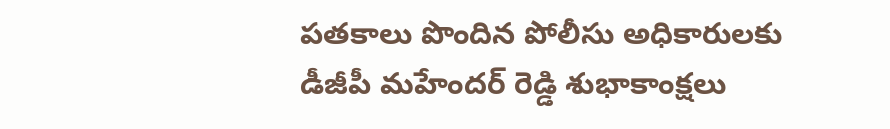పతకాలు పొందిన పోలీసు అధికారులకు డీజీపీ మహేందర్ రెడ్డి శుభాకాంక్షలు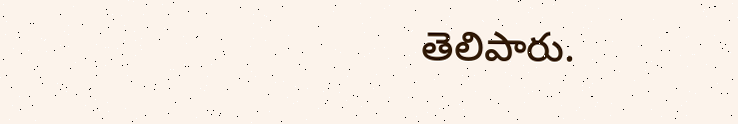తెలిపారు.